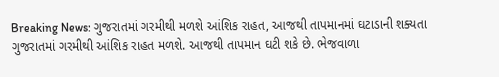Breaking News: ગુજરાતમાં ગરમીથી મળશે આંશિક રાહત, આજથી તાપમાનમાં ઘટાડાની શક્યતા
ગુજરાતમાં ગરમીથી આંશિક રાહત મળશે. આજથી તાપમાન ઘટી શકે છે. ભેજવાળા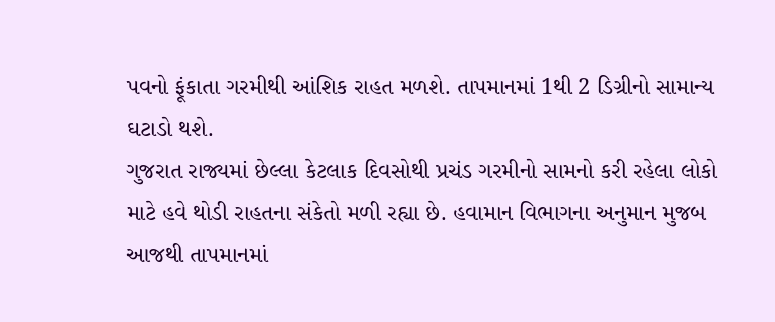પવનો ફૂંકાતા ગરમીથી આંશિક રાહત મળશે. તાપમાનમાં 1થી 2 ડિગ્રીનો સામાન્ય ઘટાડો થશે.
ગુજરાત રાજ્યમાં છેલ્લા કેટલાક દિવસોથી પ્રચંડ ગરમીનો સામનો કરી રહેલા લોકો માટે હવે થોડી રાહતના સંકેતો મળી રહ્યા છે. હવામાન વિભાગના અનુમાન મુજબ આજથી તાપમાનમાં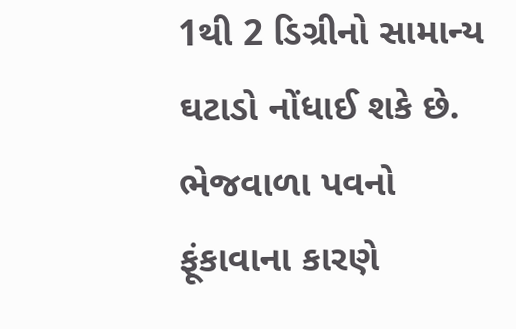1થી 2 ડિગ્રીનો સામાન્ય ઘટાડો નોંધાઈ શકે છે. ભેજવાળા પવનો ફૂંકાવાના કારણે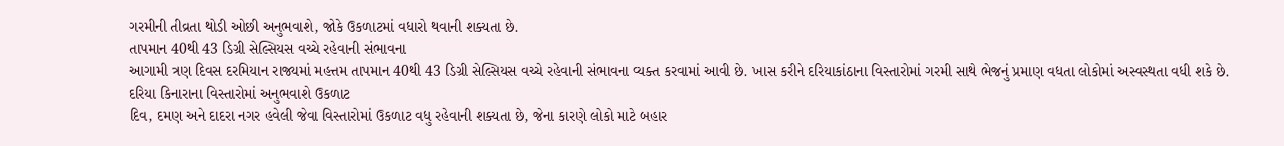ગરમીની તીવ્રતા થોડી ઓછી અનુભવાશે, જોકે ઉકળાટમાં વધારો થવાની શક્યતા છે.
તાપમાન 40થી 43 ડિગ્રી સેલ્સિયસ વચ્ચે રહેવાની સંભાવના
આગામી ત્રણ દિવસ દરમિયાન રાજ્યમાં મહત્તમ તાપમાન 40થી 43 ડિગ્રી સેલ્સિયસ વચ્ચે રહેવાની સંભાવના વ્યક્ત કરવામાં આવી છે. ખાસ કરીને દરિયાકાંઠાના વિસ્તારોમાં ગરમી સાથે ભેજનું પ્રમાણ વધતા લોકોમાં અસ્વસ્થતા વધી શકે છે.
દરિયા કિનારાના વિસ્તારોમાં અનુભવાશે ઉકળાટ
દિવ, દમણ અને દાદરા નગર હવેલી જેવા વિસ્તારોમાં ઉકળાટ વધુ રહેવાની શક્યતા છે, જેના કારણે લોકો માટે બહાર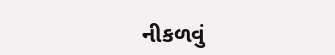નીકળવું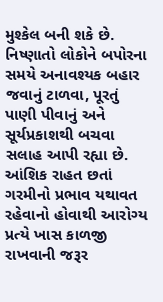મુશ્કેલ બની શકે છે. નિષ્ણાતો લોકોને બપોરના સમયે અનાવશ્યક બહાર જવાનું ટાળવા, પૂરતું પાણી પીવાનું અને સૂર્યપ્રકાશથી બચવા સલાહ આપી રહ્યા છે. આંશિક રાહત છતાં ગરમીનો પ્રભાવ યથાવત રહેવાનો હોવાથી આરોગ્ય પ્રત્યે ખાસ કાળજી રાખવાની જરૂર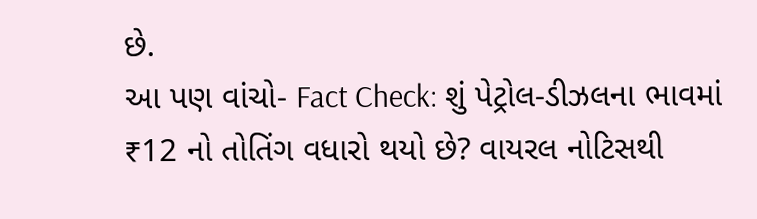છે.
આ પણ વાંચો- Fact Check: શું પેટ્રોલ-ડીઝલના ભાવમાં ₹12 નો તોતિંગ વધારો થયો છે? વાયરલ નોટિસથી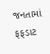જનતામાં ફફડાટ